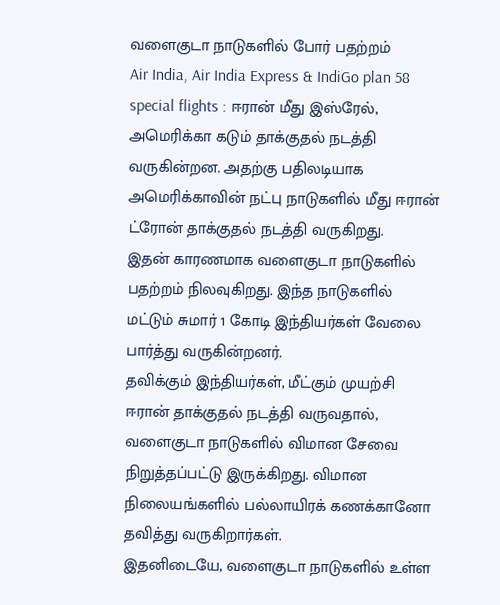வளைகுடா நாடுகளில் போர் பதற்றம்
Air India, Air India Express & IndiGo plan 58 special flights : ஈரான் மீது இஸ்ரேல், அமெரிக்கா கடும் தாக்குதல் நடத்தி வருகின்றன. அதற்கு பதிலடியாக அமெரிக்காவின் நட்பு நாடுகளில் மீது ஈரான் ட்ரோன் தாக்குதல் நடத்தி வருகிறது.
இதன் காரணமாக வளைகுடா நாடுகளில் பதற்றம் நிலவுகிறது. இந்த நாடுகளில் மட்டும் சுமார் 1 கோடி இந்தியர்கள் வேலை பார்த்து வருகின்றனர்.
தவிக்கும் இந்தியர்கள், மீட்கும் முயற்சி
ஈரான் தாக்குதல் நடத்தி வருவதால், வளைகுடா நாடுகளில் விமான சேவை நிறுத்தப்பட்டு இருக்கிறது. விமான நிலையங்களில் பல்லாயிரக் கணக்கானோ தவித்து வருகிறார்கள்.
இதனிடையே, வளைகுடா நாடுகளில் உள்ள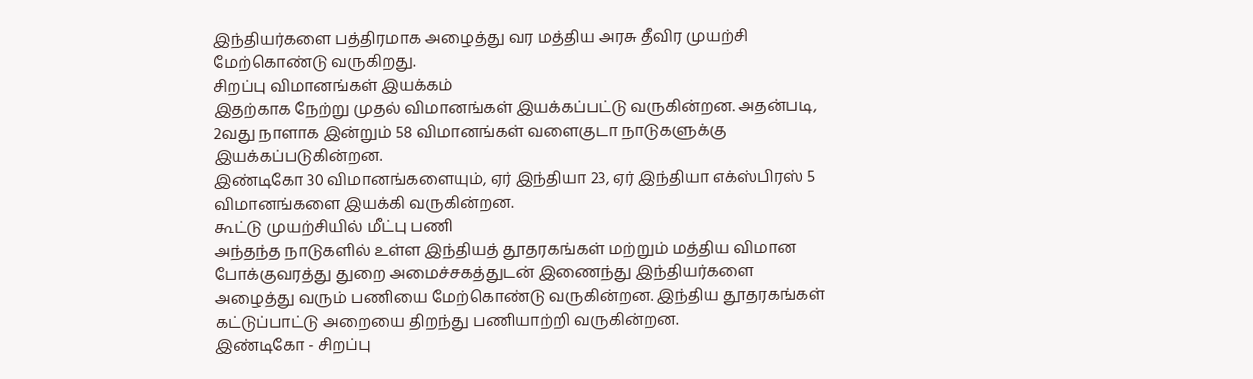இந்தியர்களை பத்திரமாக அழைத்து வர மத்திய அரசு தீவிர முயற்சி மேற்கொண்டு வருகிறது.
சிறப்பு விமானங்கள் இயக்கம்
இதற்காக நேற்று முதல் விமானங்கள் இயக்கப்பட்டு வருகின்றன. அதன்படி, 2வது நாளாக இன்றும் 58 விமானங்கள் வளைகுடா நாடுகளுக்கு இயக்கப்படுகின்றன.
இண்டிகோ 30 விமானங்களையும், ஏர் இந்தியா 23, ஏர் இந்தியா எக்ஸ்பிரஸ் 5 விமானங்களை இயக்கி வருகின்றன.
கூட்டு முயற்சியில் மீட்பு பணி
அந்தந்த நாடுகளில் உள்ள இந்தியத் தூதரகங்கள் மற்றும் மத்திய விமான போக்குவரத்து துறை அமைச்சகத்துடன் இணைந்து இந்தியர்களை அழைத்து வரும் பணியை மேற்கொண்டு வருகின்றன. இந்திய தூதரகங்கள் கட்டுப்பாட்டு அறையை திறந்து பணியாற்றி வருகின்றன.
இண்டிகோ - சிறப்பு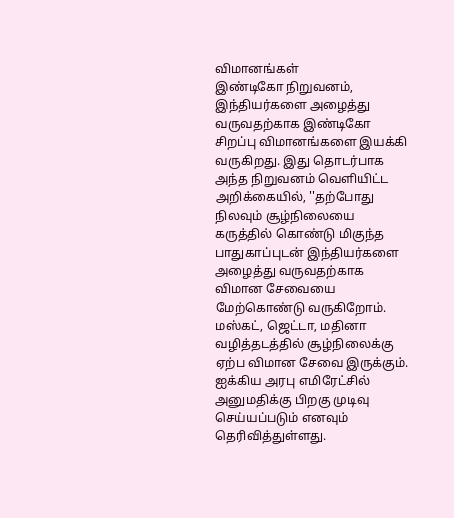விமானங்கள்
இண்டிகோ நிறுவனம், இந்தியர்களை அழைத்து வருவதற்காக இண்டிகோ சிறப்பு விமானங்களை இயக்கி வருகிறது. இது தொடர்பாக அந்த நிறுவனம் வெளியிட்ட அறிக்கையில், ''தற்போது நிலவும் சூழ்நிலையை கருத்தில் கொண்டு மிகுந்த பாதுகாப்புடன் இந்தியர்களை அழைத்து வருவதற்காக விமான சேவையை மேற்கொண்டு வருகிறோம். மஸ்கட், ஜெட்டா, மதினா வழித்தடத்தில் சூழ்நிலைக்கு ஏற்ப விமான சேவை இருக்கும்.
ஐக்கிய அரபு எமிரேட்சில் அனுமதிக்கு பிறகு முடிவு செய்யப்படும் எனவும் தெரிவித்துள்ளது.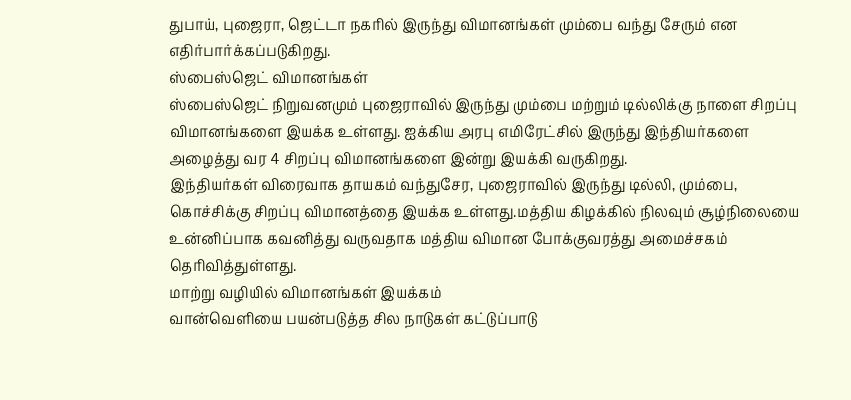துபாய், புஜைரா, ஜெட்டா நகரில் இருந்து விமானங்கள் மும்பை வந்து சேரும் என எதிர்பார்க்கப்படுகிறது.
ஸ்பைஸ்ஜெட் விமானங்கள்
ஸ்பைஸ்ஜெட் நிறுவனமும் புஜைராவில் இருந்து மும்பை மற்றும் டில்லிக்கு நாளை சிறப்பு விமானங்களை இயக்க உள்ளது. ஐக்கிய அரபு எமிரேட்சில் இருந்து இந்தியர்களை அழைத்து வர 4 சிறப்பு விமானங்களை இன்று இயக்கி வருகிறது.
இந்தியர்கள் விரைவாக தாயகம் வந்துசேர, புஜைராவில் இருந்து டில்லி, மும்பை, கொச்சிக்கு சிறப்பு விமானத்தை இயக்க உள்ளது.மத்திய கிழக்கில் நிலவும் சூழ்நிலையை உன்னிப்பாக கவனித்து வருவதாக மத்திய விமான போக்குவரத்து அமைச்சகம் தெரிவித்துள்ளது.
மாற்று வழியில் விமானங்கள் இயக்கம்
வான்வெளியை பயன்படுத்த சில நாடுகள் கட்டுப்பாடு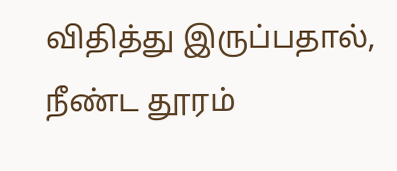விதித்து இருப்பதால், நீண்ட தூரம்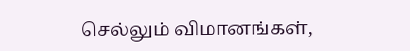செல்லும் விமானங்கள்,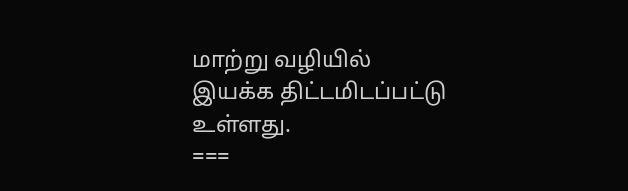மாற்று வழியில் இயக்க திட்டமிடப்பட்டு உள்ளது.
===